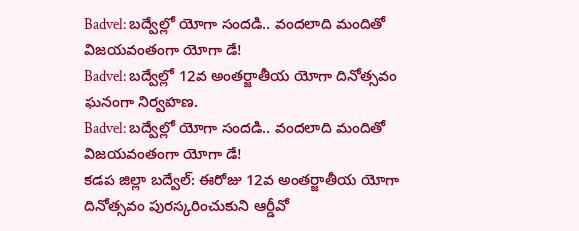Badvel: బద్వేల్లో యోగా సందడి.. వందలాది మందితో విజయవంతంగా యోగా డే!
Badvel: బద్వేల్లో 12వ అంతర్జాతీయ యోగా దినోత్సవం ఘనంగా నిర్వహణ.
Badvel: బద్వేల్లో యోగా సందడి.. వందలాది మందితో విజయవంతంగా యోగా డే!
కడప జిల్లా బద్వేల్: ఈరోజు 12వ అంతర్జాతీయ యోగా దినోత్సవం పురస్కరించుకుని ఆర్డీవో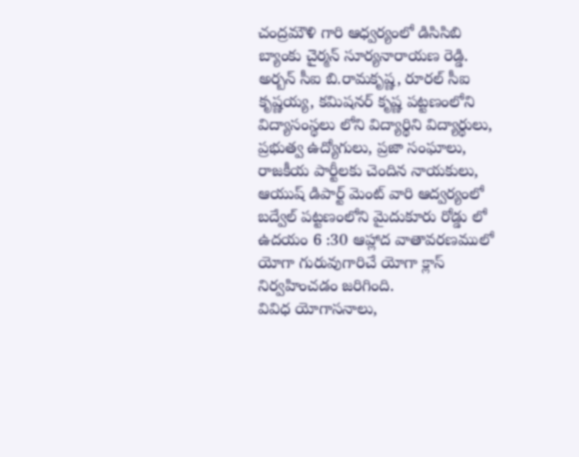చంద్రమౌళి గారి ఆధ్వర్యంలో డిసిసిబి బ్యాంకు చైర్మన్ సూర్యనారాయణ రెడ్డి. అర్బన్ సీఐ బి.రామకృష్ణ, రూరల్ సీఐ కృష్ణయ్య, కమిషనర్ కృష్ణ పట్టణంలోని విద్యాసంస్థలు లోని విద్యార్థిని విద్యార్థులు, ప్రభుత్వ ఉద్యోగులు, ప్రజా సంఘాలు, రాజకీయ పార్టీలకు చెందిన నాయకులు, ఆయుష్ డిపార్ట్ మెంట్ వారి ఆద్వర్యంలో బద్వేల్ పట్టణంలోని మైదుకూరు రోడ్డు లో ఉదయం 6 :30 ఆహ్లాద వాతావరణములో యోగా గురువుగారిచే యోగా క్లాస్ నిర్వహించడం జరిగింది.
వివిధ యోగాసనాలు,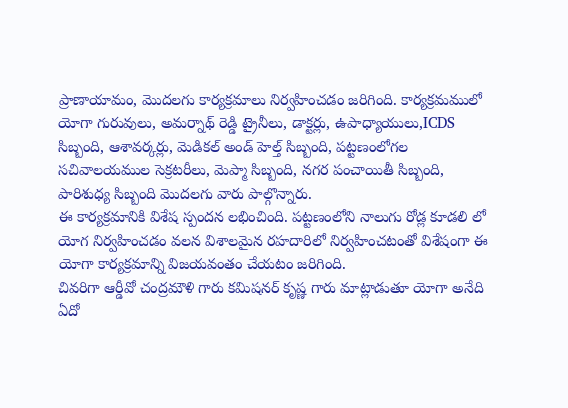ప్రాణాయామం, మొదలగు కార్యక్రమాలు నిర్వహించడం జరిగింది. కార్యక్రమములో యోగా గురువులు, అమర్నాథ్ రెడ్డి ట్రైనీలు, డాక్టర్లు, ఉపాధ్యాయులు,ICDS సిబ్బంది, ఆశావర్కర్లు, మెడికల్ అండ్ హెల్త్ సిబ్బంది, పట్టణంలోగల సచివాలయముల సెక్రటరీలు, మెప్మా సిబ్బంది, నగర పంచాయితీ సిబ్బంది, పారిశుధ్య సిబ్బంది మొదలగు వారు పాల్గొన్నారు.
ఈ కార్యక్రమానికి విశేష స్పందన లభించింది. పట్టణంలోని నాలుగు రోడ్ల కూడలి లో యోగ నిర్వహించడం వలన విశాలమైన రహదారిలో నిర్వహించటంతో విశేషంగా ఈ యోగా కార్యక్రమాన్ని విజయవంతం చేయటం జరిగింది.
చివరిగా ఆర్డీవో చంద్రమౌళి గారు కమిషనర్ కృష్ణ గారు మాట్లాడుతూ యోగా అనేది ఏదో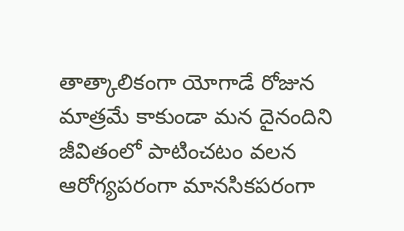తాత్కాలికంగా యోగాడే రోజున మాత్రమే కాకుండా మన దైనందిని జీవితంలో పాటించటం వలన ఆరోగ్యపరంగా మానసికపరంగా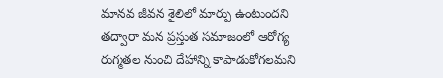మానవ జీవన శైలిలో మార్పు ఉంటుందని తద్వారా మన ప్రస్తుత సమాజంలో ఆరోగ్య రుగ్మతల నుంచి దేహాన్ని కాపాడుకోగలమని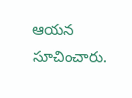ఆయన సూచించారు.